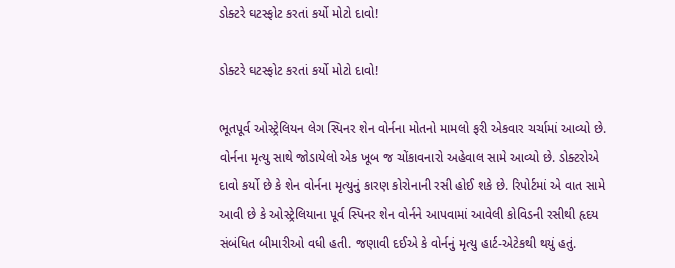ડોક્ટરે ઘટસ્ફોટ કરતાં કર્યો મોટો દાવો!

ડોક્ટરે ઘટસ્ફોટ કરતાં કર્યો મોટો દાવો!

ભૂતપૂર્વ ઓસ્ટ્રેલિયન લેગ સ્પિનર શેન વોર્નના મોતનો મામલો ફરી એકવાર ચર્ચામાં આવ્યો છે. વોર્નના મૃત્યુ સાથે જોડાયેલો એક ખૂબ જ ચોંકાવનારો અહેવાલ સામે આવ્યો છે. ડોક્ટરોએ દાવો કર્યો છે કે શેન વોર્નના મૃત્યુનું કારણ કોરોનાની રસી હોઈ શકે છે. રિપોર્ટમાં એ વાત સામે આવી છે કે ઓસ્ટ્રેલિયાના પૂર્વ સ્પિનર શેન વોર્નને આપવામાં આવેલી કોવિડની રસીથી હૃદય સંબંધિત બીમારીઓ વધી હતી. જણાવી દઈએ કે વોર્નનું મૃત્યુ હાર્ટ-એટેકથી થયું હતું.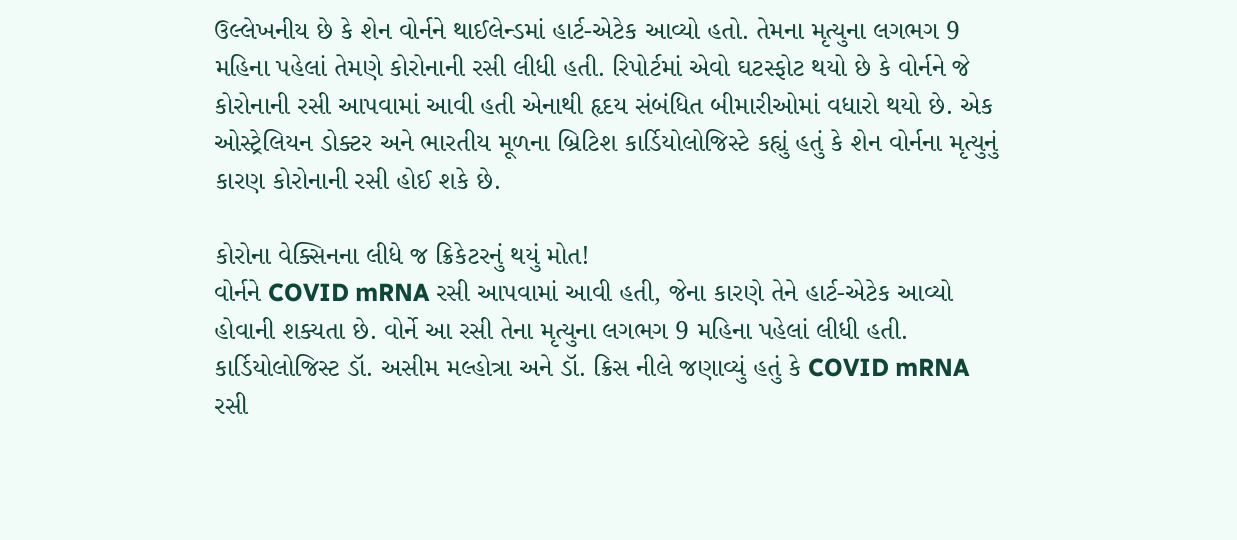ઉલ્લેખનીય છે કે શેન વોર્નને થાઈલેન્ડમાં હાર્ટ-એટેક આવ્યો હતો. તેમના મૃત્યુના લગભગ 9 મહિના પહેલાં તેમણે કોરોનાની રસી લીધી હતી. રિપોર્ટમાં એવો ઘટસ્ફોટ થયો છે કે વોર્નને જે કોરોનાની રસી આપવામાં આવી હતી એનાથી હૃદય સંબંધિત બીમારીઓમાં વધારો થયો છે. એક ઓસ્ટ્રેલિયન ડોક્ટર અને ભારતીય મૂળના બ્રિટિશ કાર્ડિયોલોજિસ્ટે કહ્યું હતું કે શેન વોર્નના મૃત્યુનું કારણ કોરોનાની રસી હોઈ શકે છે.

કોરોના વેક્સિનના લીધે જ ક્રિકેટરનું થયું મોત!
વોર્નને COVID mRNA રસી આપવામાં આવી હતી, જેના કારણે તેને હાર્ટ-એટેક આવ્યો હોવાની શક્યતા છે. વોર્ને આ રસી તેના મૃત્યુના લગભગ 9 મહિના પહેલાં લીધી હતી. કાર્ડિયોલોજિસ્ટ ડૉ. અસીમ મલ્હોત્રા અને ડૉ. ક્રિસ નીલે જણાવ્યું હતું કે COVID mRNA રસી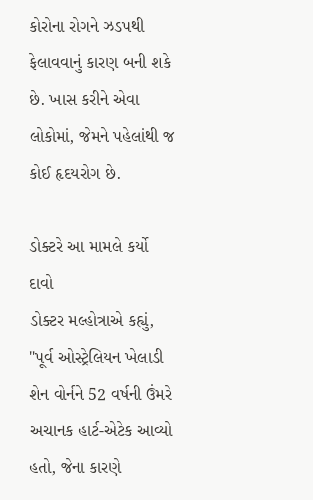કોરોના રોગને ઝડપથી ફેલાવવાનું કારણ બની શકે છે. ખાસ કરીને એવા લોકોમાં, જેમને પહેલાંથી જ કોઈ હૃદયરોગ છે.

ડોક્ટરે આ મામલે કર્યો દાવો
ડોક્ટર મલ્હોત્રાએ કહ્યું, "પૂર્વ ઓસ્ટ્રેલિયન ખેલાડી શેન વોર્નને 52 વર્ષની ઉંમરે અચાનક હાર્ટ-એટેક આવ્યો હતો, જેના કારણે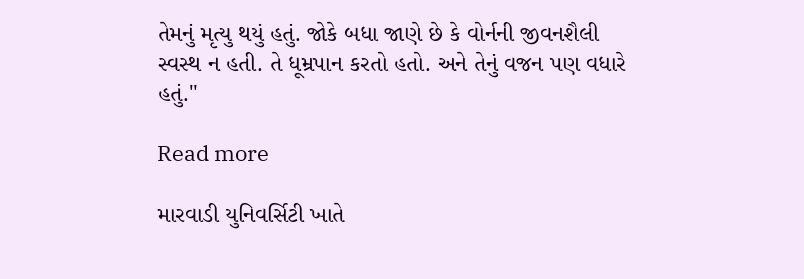તેમનું મૃત્યુ થયું હતું. જોકે બધા જાણે છે કે વોર્નની જીવનશૈલી સ્વસ્થ ન હતી. તે ધૂમ્રપાન કરતો હતો. અને તેનું વજન પણ વધારે હતું."

Read more

મારવાડી યુનિવર્સિટી ખાતે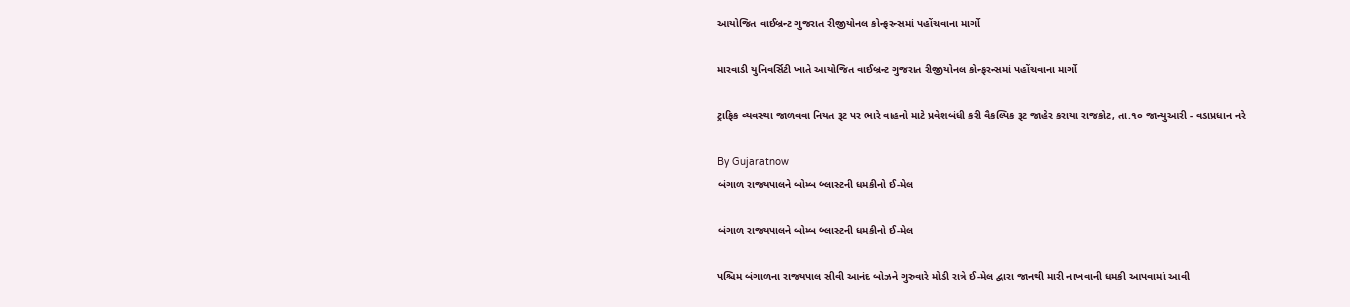આયોજિત વાઈબ્રન્ટ ગુજરાત રીજીયોનલ કોન્ફરન્સમાં પહોંચવાના માર્ગો

મારવાડી યુનિવર્સિટી ખાતે આયોજિત વાઈબ્રન્ટ ગુજરાત રીજીયોનલ કોન્ફરન્સમાં પહોંચવાના માર્ગો

ટ્રાફિક વ્યવસ્થા જાળવવા નિયત રૂટ પર ભારે વાહનો માટે પ્રવેશબંધી કરી વૈકલ્પિક રૂટ જાહેર કરાયા રાજકોટ, તા.૧૦ જાન્યુઆરી - વડાપ્રધાન નરે

By Gujaratnow
બંગાળ રાજ્યપાલને બોમ્બ બ્લાસ્ટની ધમકીનો ઈ-મેલ

બંગાળ રાજ્યપાલને બોમ્બ બ્લાસ્ટની ધમકીનો ઈ-મેલ

પશ્ચિમ બંગાળના રાજ્યપાલ સીવી આનંદ બોઝને ગુરુવારે મોડી રાત્રે ઈ-મેલ દ્વારા જાનથી મારી નાખવાની ધમકી આપવામાં આવી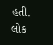હતી. લોક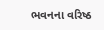ભવનના વરિષ્ઠ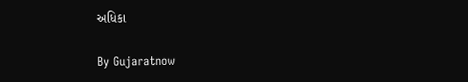અધિકા

By Gujaratnow